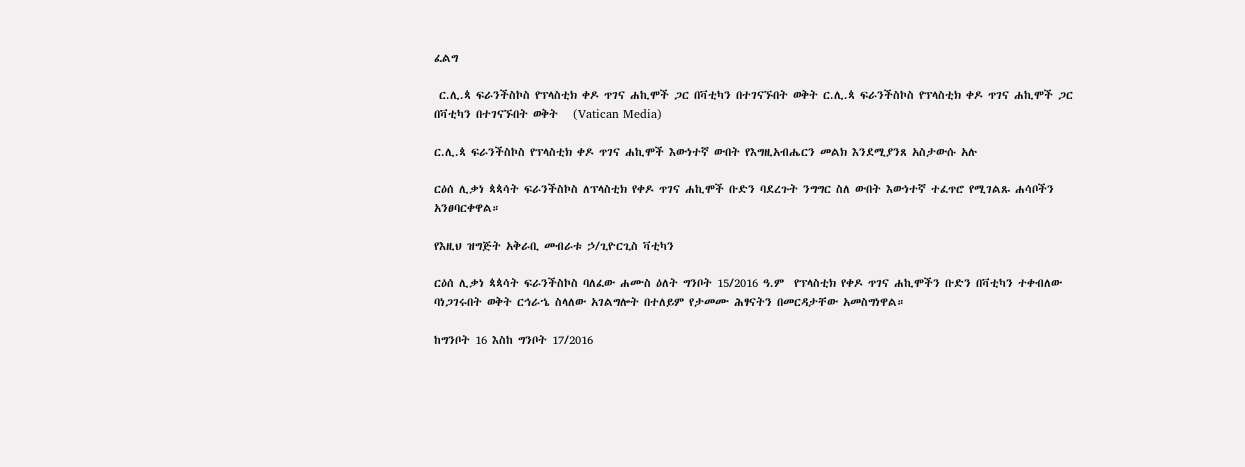ፈልግ

 ር.ሊ.ጳ ፍራንችስኮስ የፕላስቲክ ቀዶ ጥገና ሐኪሞች ጋር በቫቲካን በተገናኙበት ወቅት ር.ሊ.ጳ ፍራንችስኮስ የፕላስቲክ ቀዶ ጥገና ሐኪሞች ጋር በቫቲካን በተገናኙበት ወቅት   (Vatican Media)

ር.ሊ.ጳ ፍራንችስኮስ የፕላስቲክ ቀዶ ጥገና ሐኪሞች እውነተኛ ውበት የእግዚአብሔርን መልክ እንደሚያንጸ አስታውሱ አሉ

ርዕሰ ሊቃነ ጳጳሳት ፍራንችስኮስ ለፕላስቲክ የቀዶ ጥገና ሐኪሞች ቡድን ባደረጉት ንግግር ስለ ውበት እውነተኛ ተፈጥሮ የሚገልጹ ሐሳቦችን አንፀባርቀዋል።

የእዚህ ዝግጅት አቅራቢ መብራቱ ኃ/ጊዮርጊስ ቫቲካን

ርዕሰ ሊቃነ ጳጳሳት ፍራንችስኮስ ባለፈው ሐሙስ ዕለት ግንቦት 15/2016 ዓ.ም  የፕላስቲክ የቀዶ ጥገና ሐኪሞችን ቡድን በቫቲካን ተቀብለው ባነጋገሩበት ወቅት ርኅራኄ ስላለው አገልግሎት በተለይም የታመሙ ሕፃናትን በመርዳታቸው አመስግነዋል።

ከግንቦት 16 እስከ ግንቦት 17/2016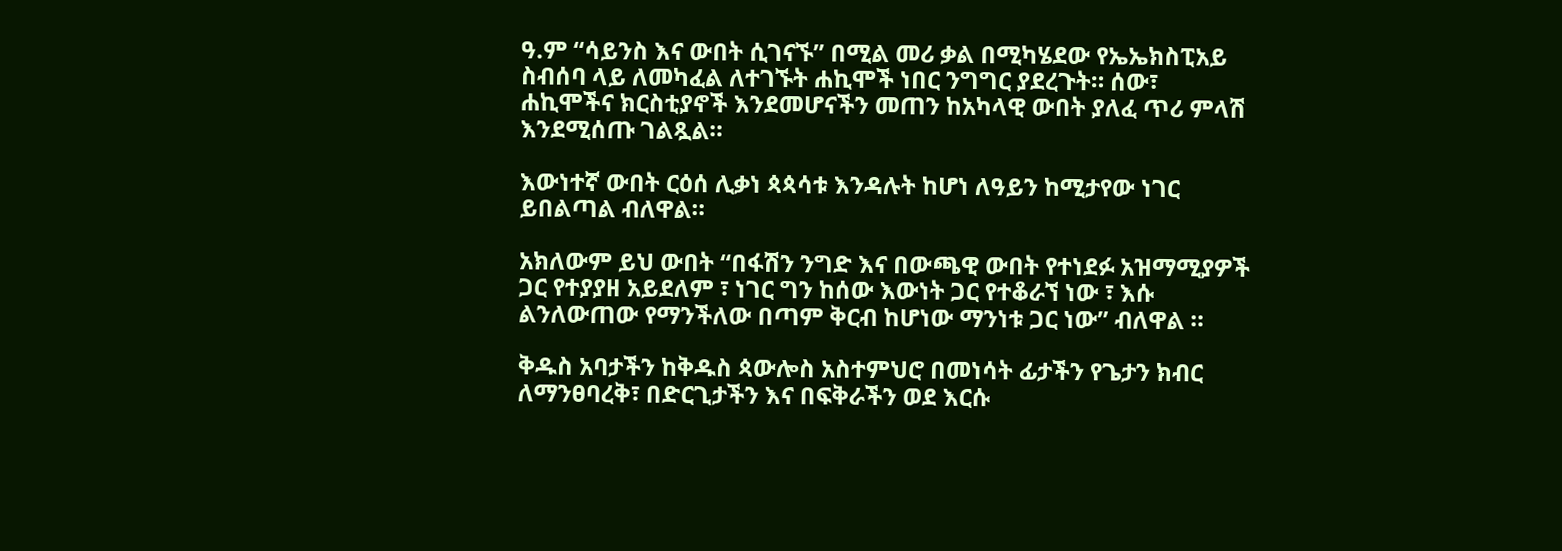ዓ.ም “ሳይንስ እና ውበት ሲገናኙ” በሚል መሪ ቃል በሚካሄደው የኤኤክስፒአይ ስብሰባ ላይ ለመካፈል ለተገኙት ሐኪሞች ነበር ንግግር ያደረጉት። ሰው፣ ሐኪሞችና ክርስቲያኖች እንደመሆናችን መጠን ከአካላዊ ውበት ያለፈ ጥሪ ምላሽ እንደሚሰጡ ገልጿል።

እውነተኛ ውበት ርዕሰ ሊቃነ ጳጳሳቱ እንዳሉት ከሆነ ለዓይን ከሚታየው ነገር ይበልጣል ብለዋል።

አክለውም ይህ ውበት “በፋሽን ንግድ እና በውጫዊ ውበት የተነደፉ አዝማሚያዎች ጋር የተያያዘ አይደለም ፣ ነገር ግን ከሰው እውነት ጋር የተቆራኘ ነው ፣ እሱ ልንለውጠው የማንችለው በጣም ቅርብ ከሆነው ማንነቱ ጋር ነው” ብለዋል ።

ቅዱስ አባታችን ከቅዱስ ጳውሎስ አስተምህሮ በመነሳት ፊታችን የጌታን ክብር ለማንፀባረቅ፣ በድርጊታችን እና በፍቅራችን ወደ እርሱ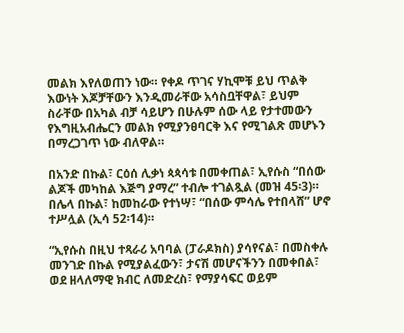መልክ እየለወጠን ነው። የቀዶ ጥገና ሃኪሞቹ ይህ ጥልቅ እውነት እጆቻቸውን እንዲመራቸው አሳስቧቸዋል፣ ይህም ስራቸው በአካል ብቻ ሳይሆን በሁሉም ሰው ላይ የታተመውን የእግዚአብሔርን መልክ የሚያንፀባርቅ እና የሚገልጽ መሆኑን በማረጋገጥ ነው ብለዋል።

በአንድ በኩል፣ ርዕሰ ሊቃነ ጳጳሳቱ በመቀጠል፣ ኢየሱስ “በሰው ልጆች መካከል እጅግ ያማረ” ተብሎ ተገልጿል (መዝ 45፡3)። በሌላ በኩል፣ ከመከራው የተነሣ፣ “በሰው ምሳሌ የተበላሸ” ሆኖ ተሥሏል (ኢሳ 52፡14)።

“ኢየሱስ በዚህ ተጻራሪ አባባል (ፓራዶክስ) ያሳየናል፣ በመስቀሉ መንገድ በኩል የሚያልፈውን፣ ታናሽ መሆናችንን በመቀበል፣ ወደ ዘላለማዊ ክብር ለመድረስ፣ የማያሳፍር ወይም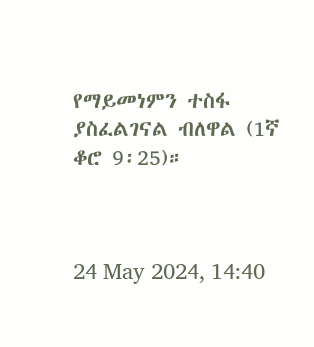የማይመነምን ተስፋ ያስፈልገናል ብለዋል (1ኛ ቆሮ 9፡25)።



24 May 2024, 14:40